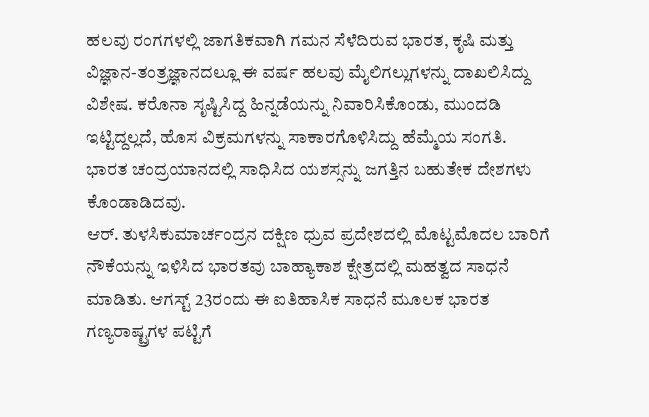ಹಲವು ರಂಗಗಳಲ್ಲಿ ಜಾಗತಿಕವಾಗಿ ಗಮನ ಸೆಳೆದಿರುವ ಭಾರತ, ಕೃಷಿ ಮತ್ತು ವಿಜ್ಞಾನ-ತಂತ್ರಜ್ಞಾನದಲ್ಲೂ ಈ ವರ್ಷ ಹಲವು ಮೈಲಿಗಲ್ಲುಗಳನ್ನು ದಾಖಲಿಸಿದ್ದು ವಿಶೇಷ. ಕರೊನಾ ಸೃಷ್ಟಿಸಿದ್ದ ಹಿನ್ನಡೆಯನ್ನು ನಿವಾರಿಸಿಕೊಂಡು, ಮುಂದಡಿ ಇಟ್ಟಿದ್ದಲ್ಲದೆ, ಹೊಸ ವಿಕ್ರಮಗಳನ್ನು ಸಾಕಾರಗೊಳಿಸಿದ್ದು ಹೆಮ್ಮೆಯ ಸಂಗತಿ. ಭಾರತ ಚಂದ್ರಯಾನದಲ್ಲಿ ಸಾಧಿಸಿದ ಯಶಸ್ಸನ್ನು ಜಗತ್ತಿನ ಬಹುತೇಕ ದೇಶಗಳು ಕೊಂಡಾಡಿದವು.
ಆರ್. ತುಳಸಿಕುಮಾರ್ಚಂದ್ರನ ದಕ್ಷಿಣ ಧ್ರುವ ಪ್ರದೇಶದಲ್ಲಿ ಮೊಟ್ಟಮೊದಲ ಬಾರಿಗೆ ನೌಕೆಯನ್ನು ಇಳಿಸಿದ ಭಾರತವು ಬಾಹ್ಯಾಕಾಶ ಕ್ಷೇತ್ರದಲ್ಲಿ ಮಹತ್ವದ ಸಾಧನೆ ಮಾಡಿತು. ಆಗಸ್ಟ್ 23ರಂದು ಈ ಐತಿಹಾಸಿಕ ಸಾಧನೆ ಮೂಲಕ ಭಾರತ ಗಣ್ಯರಾಷ್ಟ್ರಗಳ ಪಟ್ಟಿಗೆ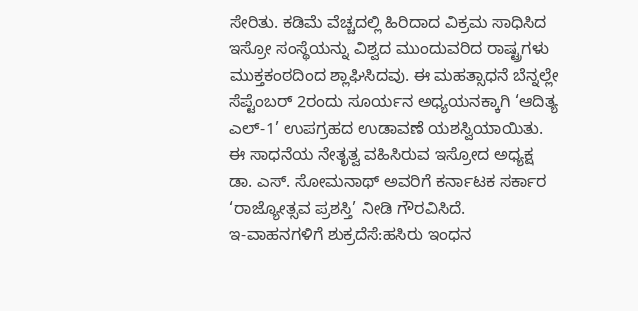ಸೇರಿತು. ಕಡಿಮೆ ವೆಚ್ಚದಲ್ಲಿ ಹಿರಿದಾದ ವಿಕ್ರಮ ಸಾಧಿಸಿದ ಇಸ್ರೋ ಸಂಸ್ಥೆಯನ್ನು ವಿಶ್ವದ ಮುಂದುವರಿದ ರಾಷ್ಟ್ರಗಳು ಮುಕ್ತಕಂಠದಿಂದ ಶ್ಲಾಘಿಸಿದವು. ಈ ಮಹತ್ಸಾಧನೆ ಬೆನ್ನಲ್ಲೇ ಸೆಪ್ಟೆಂಬರ್ 2ರಂದು ಸೂರ್ಯನ ಅಧ್ಯಯನಕ್ಕಾಗಿ ‘ಆದಿತ್ಯ ಎಲ್-1’ ಉಪಗ್ರಹದ ಉಡಾವಣೆ ಯಶಸ್ವಿಯಾಯಿತು. ಈ ಸಾಧನೆಯ ನೇತೃತ್ವ ವಹಿಸಿರುವ ಇಸ್ರೋದ ಅಧ್ಯಕ್ಷ ಡಾ. ಎಸ್. ಸೋಮನಾಥ್ ಅವರಿಗೆ ಕರ್ನಾಟಕ ಸರ್ಕಾರ ‘ರಾಜ್ಯೋತ್ಸವ ಪ್ರಶಸ್ತಿ’ ನೀಡಿ ಗೌರವಿಸಿದೆ.
ಇ-ವಾಹನಗಳಿಗೆ ಶುಕ್ರದೆಸೆ:ಹಸಿರು ಇಂಧನ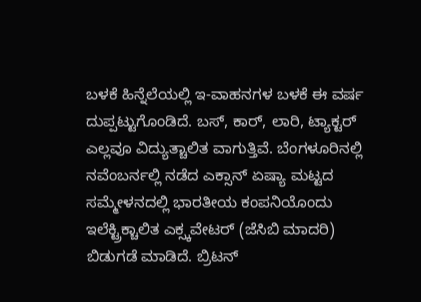ಬಳಕೆ ಹಿನ್ನೆಲೆಯಲ್ಲಿ ಇ-ವಾಹನಗಳ ಬಳಕೆ ಈ ವರ್ಷ ದುಪ್ಪಟ್ಟುಗೊಂಡಿದೆ. ಬಸ್, ಕಾರ್, ಲಾರಿ, ಟ್ಯಾಕ್ಟರ್ ಎಲ್ಲವೂ ವಿದ್ಯುತ್ಚಾಲಿತ ವಾಗುತ್ತಿವೆ. ಬೆಂಗಳೂರಿನಲ್ಲಿ ನವೆಂಬರ್ನಲ್ಲಿ ನಡೆದ ಎಕ್ಸಾನ್ ಏಷ್ಯಾ ಮಟ್ಟದ ಸಮ್ಮೇಳನದಲ್ಲಿ ಭಾರತೀಯ ಕಂಪನಿಯೊಂದು ಇಲೆಕ್ಟ್ರಿಕ್ಚಾಲಿತ ಎಕ್ಸ್ಕವೇಟರ್ (ಜೆಸಿಬಿ ಮಾದರಿ) ಬಿಡುಗಡೆ ಮಾಡಿದೆ. ಬ್ರಿಟನ್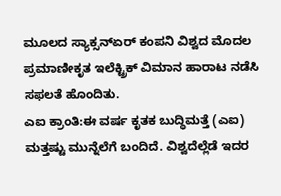ಮೂಲದ ಸ್ಯಾಕ್ಸನ್ಏರ್ ಕಂಪನಿ ವಿಶ್ವದ ಮೊದಲ ಪ್ರಮಾಣೀಕೃತ ಇಲೆಕ್ಟ್ರಿಕ್ ವಿಮಾನ ಹಾರಾಟ ನಡೆಸಿ ಸಫಲತೆ ಹೊಂದಿತು.
ಎಐ ಕ್ರಾಂತಿ:ಈ ವರ್ಷ ಕೃತಕ ಬುದ್ಧಿಮತ್ತೆ (ಎಐ) ಮತ್ತಷ್ಟು ಮುನ್ನೆಲೆಗೆ ಬಂದಿದೆ. ವಿಶ್ವದೆಲ್ಲೆಡೆ ಇದರ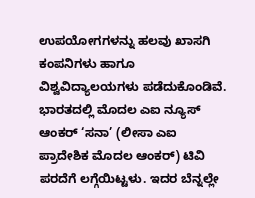ಉಪಯೋಗಗಳನ್ನು ಹಲವು ಖಾಸಗಿ ಕಂಪನಿಗಳು ಹಾಗೂ ವಿಶ್ವವಿದ್ಯಾಲಯಗಳು ಪಡೆದುಕೊಂಡಿವೆ. ಭಾರತದಲ್ಲಿ ಮೊದಲ ಎಐ ನ್ಯೂಸ್ ಆಂಕರ್ ‘ಸನಾ’ (ಲೀಸಾ ಎಐ ಪ್ರಾದೇಶಿಕ ಮೊದಲ ಆಂಕರ್) ಟಿವಿ ಪರದೆಗೆ ಲಗ್ಗೆಯಿಟ್ಟಳು. ಇದರ ಬೆನ್ನಲ್ಲೇ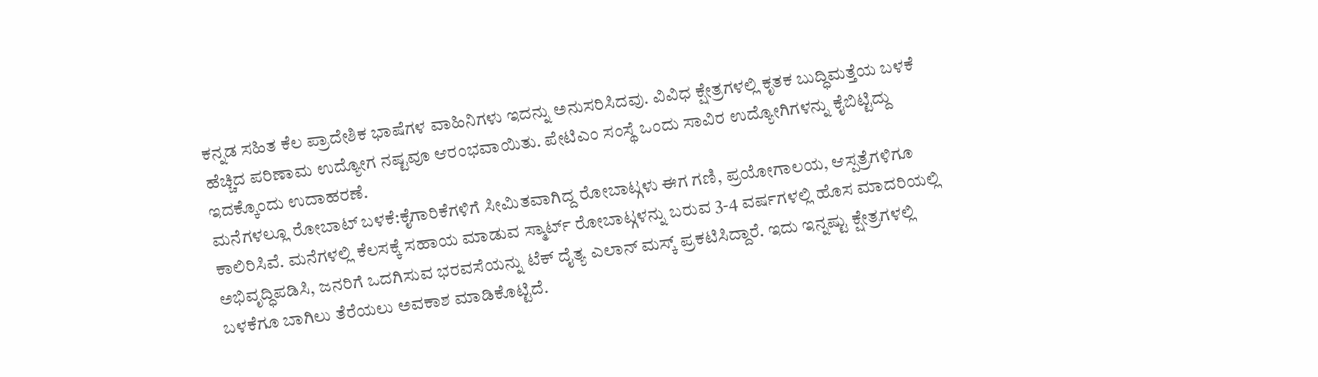ಕನ್ನಡ ಸಹಿತ ಕೆಲ ಪ್ರಾದೇಶಿಕ ಭಾಷೆಗಳ ವಾಹಿನಿಗಳು ಇದನ್ನು ಅನುಸರಿಸಿದವು. ವಿವಿಧ ಕ್ಷೇತ್ರಗಳಲ್ಲಿ ಕೃತಕ ಬುದ್ಧಿಮತ್ತೆಯ ಬಳಕೆ ಹೆಚ್ಚಿದ ಪರಿಣಾಮ ಉದ್ಯೋಗ ನಷ್ಟವೂ ಆರಂಭವಾಯಿತು. ಪೇಟಿಎಂ ಸಂಸ್ಥೆ ಒಂದು ಸಾವಿರ ಉದ್ಯೋಗಿಗಳನ್ನು ಕೈಬಿಟ್ಟಿದ್ದು ಇದಕ್ಕೊಂದು ಉದಾಹರಣೆ.
ಮನೆಗಳಲ್ಲೂ ರೋಬಾಟ್ ಬಳಕೆ:ಕೈಗಾರಿಕೆಗಳಿಗೆ ಸೀಮಿತವಾಗಿದ್ದ ರೋಬಾಟ್ಗಳು ಈಗ ಗಣಿ, ಪ್ರಯೋಗಾಲಯ, ಆಸ್ಪತ್ರೆಗಳಿಗೂ ಕಾಲಿರಿಸಿವೆ. ಮನೆಗಳಲ್ಲಿ ಕೆಲಸಕ್ಕೆ ಸಹಾಯ ಮಾಡುವ ಸ್ಮಾರ್ಟ್ ರೋಬಾಟ್ಗಳನ್ನು ಬರುವ 3-4 ವರ್ಷಗಳಲ್ಲಿ ಹೊಸ ಮಾದರಿಯಲ್ಲಿ ಅಭಿವೃದ್ಧಿಪಡಿಸಿ, ಜನರಿಗೆ ಒದಗಿಸುವ ಭರವಸೆಯನ್ನು ಟೆಕ್ ದೈತ್ಯ ಎಲಾನ್ ಮಸ್ಕ್ ಪ್ರಕಟಿಸಿದ್ದಾರೆ. ಇದು ಇನ್ನಷ್ಟು ಕ್ಷೇತ್ರಗಳಲ್ಲಿ ಬಳಕೆಗೂ ಬಾಗಿಲು ತೆರೆಯಲು ಅವಕಾಶ ಮಾಡಿಕೊಟ್ಟಿದೆ.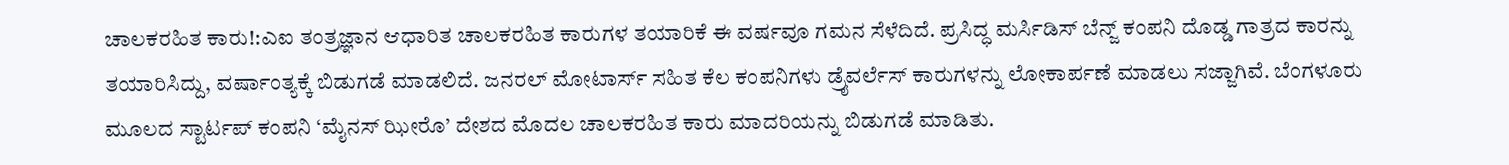ಚಾಲಕರಹಿತ ಕಾರು!:ಎಐ ತಂತ್ರಜ್ಞಾನ ಆಧಾರಿತ ಚಾಲಕರಹಿತ ಕಾರುಗಳ ತಯಾರಿಕೆ ಈ ವರ್ಷವೂ ಗಮನ ಸೆಳೆದಿದೆ. ಪ್ರಸಿದ್ಧ ಮರ್ಸಿಡಿಸ್ ಬೆನ್ಜ್ ಕಂಪನಿ ದೊಡ್ಡ ಗಾತ್ರದ ಕಾರನ್ನು ತಯಾರಿಸಿದ್ದು, ವರ್ಷಾಂತ್ಯಕ್ಕೆ ಬಿಡುಗಡೆ ಮಾಡಲಿದೆ. ಜನರಲ್ ಮೋಟಾರ್ಸ್ ಸಹಿತ ಕೆಲ ಕಂಪನಿಗಳು ಡ್ರೖೆವರ್ಲೆಸ್ ಕಾರುಗಳನ್ನು ಲೋಕಾರ್ಪಣೆ ಮಾಡಲು ಸಜ್ಜಾಗಿವೆ. ಬೆಂಗಳೂರು ಮೂಲದ ಸ್ಟಾರ್ಟಪ್ ಕಂಪನಿ ‘ಮೈನಸ್ ಝೀರೊ’ ದೇಶದ ಮೊದಲ ಚಾಲಕರಹಿತ ಕಾರು ಮಾದರಿಯನ್ನು ಬಿಡುಗಡೆ ಮಾಡಿತು.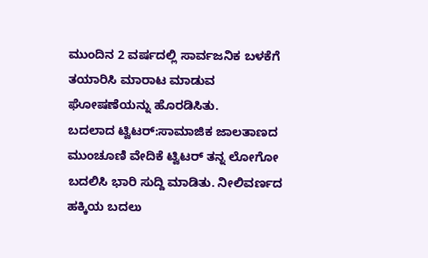ಮುಂದಿನ 2 ವರ್ಷದಲ್ಲಿ ಸಾರ್ವಜನಿಕ ಬಳಕೆಗೆ ತಯಾರಿಸಿ ಮಾರಾಟ ಮಾಡುವ ಘೋಷಣೆಯನ್ನು ಹೊರಡಿಸಿತು.
ಬದಲಾದ ಟ್ವಿಟರ್:ಸಾಮಾಜಿಕ ಜಾಲತಾಣದ ಮುಂಚೂಣಿ ವೇದಿಕೆ ಟ್ವಿಟರ್ ತನ್ನ ಲೋಗೋ ಬದಲಿಸಿ ಭಾರಿ ಸುದ್ದಿ ಮಾಡಿತು. ನೀಲಿವರ್ಣದ ಹಕ್ಕಿಯ ಬದಲು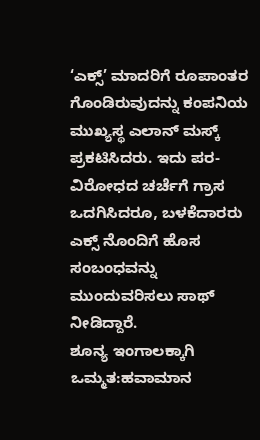‘ಎಕ್ಸ್’ ಮಾದರಿಗೆ ರೂಪಾಂತರ ಗೊಂಡಿರುವುದನ್ನು ಕಂಪನಿಯ ಮುಖ್ಯಸ್ಥ ಎಲಾನ್ ಮಸ್ಕ್ ಪ್ರಕಟಿಸಿದರು. ಇದು ಪರ-ವಿರೋಧದ ಚರ್ಚೆಗೆ ಗ್ರಾಸ ಒದಗಿಸಿದರೂ, ಬಳಕೆದಾರರು ಎಕ್ಸ್ ನೊಂದಿಗೆ ಹೊಸ ಸಂಬಂಧವನ್ನು ಮುಂದುವರಿಸಲು ಸಾಥ್ ನೀಡಿದ್ದಾರೆ.
ಶೂನ್ಯ ಇಂಗಾಲಕ್ಕಾಗಿ ಒಮ್ಮತ:ಹವಾಮಾನ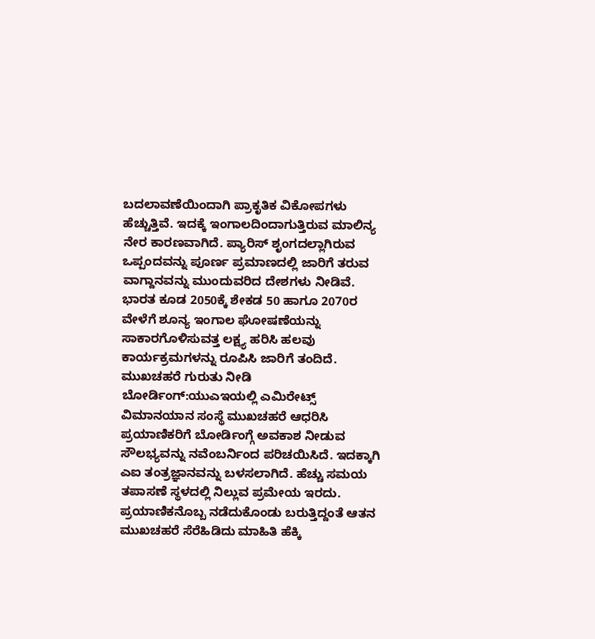ಬದಲಾವಣೆಯಿಂದಾಗಿ ಪ್ರಾಕೃತಿಕ ವಿಕೋಪಗಳು ಹೆಚ್ಚುತ್ತಿವೆ. ಇದಕ್ಕೆ ಇಂಗಾಲದಿಂದಾಗುತ್ತಿರುವ ಮಾಲಿನ್ಯ ನೇರ ಕಾರಣವಾಗಿದೆ. ಪ್ಯಾರಿಸ್ ಶೃಂಗದಲ್ಲಾಗಿರುವ ಒಪ್ಪಂದವನ್ನು ಪೂರ್ಣ ಪ್ರಮಾಣದಲ್ಲಿ ಜಾರಿಗೆ ತರುವ ವಾಗ್ದಾನವನ್ನು ಮುಂದುವರಿದ ದೇಶಗಳು ನೀಡಿವೆ. ಭಾರತ ಕೂಡ 2050ಕ್ಕೆ ಶೇಕಡ 50 ಹಾಗೂ 2070ರ ವೇಳೆಗೆ ಶೂನ್ಯ ಇಂಗಾಲ ಘೋಷಣೆಯನ್ನು ಸಾಕಾರಗೊಳಿಸುವತ್ತ ಲಕ್ಷ್ಯ ಹರಿಸಿ ಹಲವು ಕಾರ್ಯಕ್ರಮಗಳನ್ನು ರೂಪಿಸಿ ಜಾರಿಗೆ ತಂದಿದೆ.
ಮುಖಚಹರೆ ಗುರುತು ನೀಡಿ ಬೋರ್ಡಿಂಗ್:ಯುಎಇಯಲ್ಲಿ ಎಮಿರೇಟ್ಸ್ ವಿಮಾನಯಾನ ಸಂಸ್ಥೆ ಮುಖಚಹರೆ ಆಧರಿಸಿ ಪ್ರಯಾಣಿಕರಿಗೆ ಬೋರ್ಡಿಂಗ್ಗೆ ಅವಕಾಶ ನೀಡುವ ಸೌಲಭ್ಯವನ್ನು ನವೆಂಬರ್ನಿಂದ ಪರಿಚಯಿಸಿದೆ. ಇದಕ್ಕಾಗಿ ಎಐ ತಂತ್ರಜ್ಞಾನವನ್ನು ಬಳಸಲಾಗಿದೆ. ಹೆಚ್ಚು ಸಮಯ ತಪಾಸಣೆ ಸ್ಥಳದಲ್ಲಿ ನಿಲ್ಲುವ ಪ್ರಮೇಯ ಇರದು. ಪ್ರಯಾಣಿಕನೊಬ್ಬ ನಡೆದುಕೊಂಡು ಬರುತ್ತಿದ್ದಂತೆ ಆತನ ಮುಖಚಹರೆ ಸೆರೆಹಿಡಿದು ಮಾಹಿತಿ ಹೆಕ್ಕಿ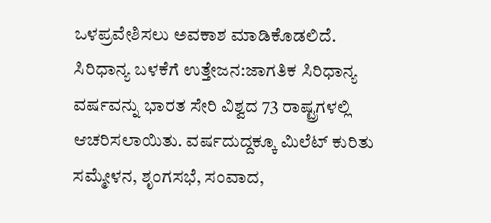ಒಳಪ್ರವೇಶಿಸಲು ಅವಕಾಶ ಮಾಡಿಕೊಡಲಿದೆ.
ಸಿರಿಧಾನ್ಯ ಬಳಕೆಗೆ ಉತ್ತೇಜನ:ಜಾಗತಿಕ ಸಿರಿಧಾನ್ಯ ವರ್ಷವನ್ನು ಭಾರತ ಸೇರಿ ವಿಶ್ವದ 73 ರಾಷ್ಟ್ರಗಳಲ್ಲಿ ಆಚರಿಸಲಾಯಿತು. ವರ್ಷದುದ್ದಕ್ಕೂ ಮಿಲೆಟ್ ಕುರಿತು ಸಮ್ಮೇಳನ, ಶೃಂಗಸಭೆ, ಸಂವಾದ,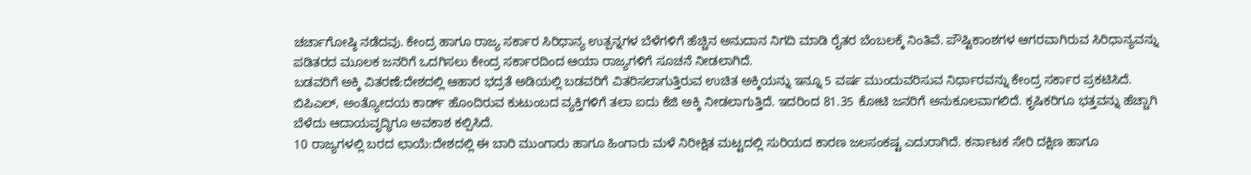ಚರ್ಚಾಗೋಷ್ಠಿ ನಡೆದವು. ಕೇಂದ್ರ ಹಾಗೂ ರಾಜ್ಯ ಸರ್ಕಾರ ಸಿರಿಧಾನ್ಯ ಉತ್ಪನ್ನಗಳ ಬೆಳೆಗಳಿಗೆ ಹೆಚ್ಚಿನ ಅನುದಾನ ನಿಗದಿ ಮಾಡಿ ರೈತರ ಬೆಂಬಲಕ್ಕೆ ನಿಂತಿವೆ. ಪೌಷ್ಟಿಕಾಂಶಗಳ ಆಗರವಾಗಿರುವ ಸಿರಿಧಾನ್ಯವನ್ನು ಪಡಿತರದ ಮೂಲಕ ಜನರಿಗೆ ಒದಗಿಸಲು ಕೇಂದ್ರ ಸರ್ಕಾರದಿಂದ ಆಯಾ ರಾಜ್ಯಗಳಿಗೆ ಸೂಚನೆ ನೀಡಲಾಗಿದೆ.
ಬಡವರಿಗೆ ಅಕ್ಕಿ ವಿತರಣೆ:ದೇಶದಲ್ಲಿ ಆಹಾರ ಭದ್ರತೆ ಅಡಿಯಲ್ಲಿ ಬಡವರಿಗೆ ವಿತರಿಸಲಾಗುತ್ತಿರುವ ಉಚಿತ ಅಕ್ಕಿಯನ್ನು ಇನ್ನೂ 5 ವರ್ಷ ಮುಂದುವರಿಸುವ ನಿರ್ಧಾರವನ್ನು ಕೇಂದ್ರ ಸರ್ಕಾರ ಪ್ರಕಟಿಸಿದೆ. ಬಿಪಿಎಲ್, ಅಂತ್ಯೋದಯ ಕಾರ್ಡ್ ಹೊಂದಿರುವ ಕುಟುಂಬದ ವ್ಯಕ್ತಿಗಳಿಗೆ ತಲಾ ಐದು ಕೆಜಿ ಅಕ್ಕಿ ನೀಡಲಾಗುತ್ತಿದೆ. ಇದರಿಂದ 81.35 ಕೋಟಿ ಜನರಿಗೆ ಅನುಕೂಲವಾಗಲಿದೆ. ಕೃಷಿಕರಿಗೂ ಭತ್ತವನ್ನು ಹೆಚ್ಚಾಗಿ ಬೆಳೆದು ಆದಾಯವೃದ್ಧಿಗೂ ಅವಕಾಶ ಕಲ್ಪಿಸಿದೆ.
10 ರಾಜ್ಯಗಳಲ್ಲಿ ಬರದ ಛಾಯೆ:ದೇಶದಲ್ಲಿ ಈ ಬಾರಿ ಮುಂಗಾರು ಹಾಗೂ ಹಿಂಗಾರು ಮಳೆ ನಿರೀಕ್ಷಿತ ಮಟ್ಟದಲ್ಲಿ ಸುರಿಯದ ಕಾರಣ ಜಲಸಂಕಷ್ಟ ಎದುರಾಗಿದೆ. ಕರ್ನಾಟಕ ಸೇರಿ ದಕ್ಷಿಣ ಹಾಗೂ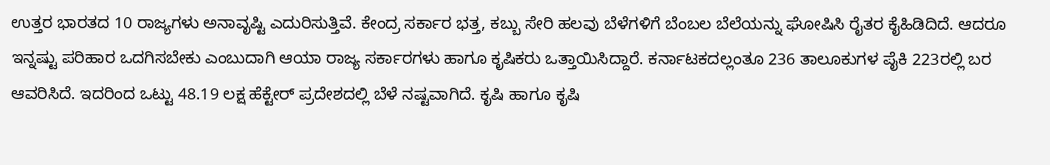ಉತ್ತರ ಭಾರತದ 10 ರಾಜ್ಯಗಳು ಅನಾವೃಷ್ಟಿ ಎದುರಿಸುತ್ತಿವೆ. ಕೇಂದ್ರ ಸರ್ಕಾರ ಭತ್ತ, ಕಬ್ಬು ಸೇರಿ ಹಲವು ಬೆಳೆಗಳಿಗೆ ಬೆಂಬಲ ಬೆಲೆಯನ್ನು ಘೋಷಿಸಿ ರೈತರ ಕೈಹಿಡಿದಿದೆ. ಆದರೂ ಇನ್ನಷ್ಟು ಪರಿಹಾರ ಒದಗಿಸಬೇಕು ಎಂಬುದಾಗಿ ಆಯಾ ರಾಜ್ಯ ಸರ್ಕಾರಗಳು ಹಾಗೂ ಕೃಷಿಕರು ಒತ್ತಾಯಿಸಿದ್ದಾರೆ. ಕರ್ನಾಟಕದಲ್ಲಂತೂ 236 ತಾಲೂಕುಗಳ ಪೈಕಿ 223ರಲ್ಲಿ ಬರ ಆವರಿಸಿದೆ. ಇದರಿಂದ ಒಟ್ಟು 48.19 ಲಕ್ಷ ಹೆಕ್ಟೇರ್ ಪ್ರದೇಶದಲ್ಲಿ ಬೆಳೆ ನಷ್ಟವಾಗಿದೆ. ಕೃಷಿ ಹಾಗೂ ಕೃಷಿ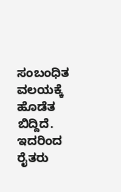ಸಂಬಂಧಿತ ವಲಯಕ್ಕೆ ಹೊಡೆತ ಬಿದ್ದಿದೆ. ಇದರಿಂದ ರೈತರು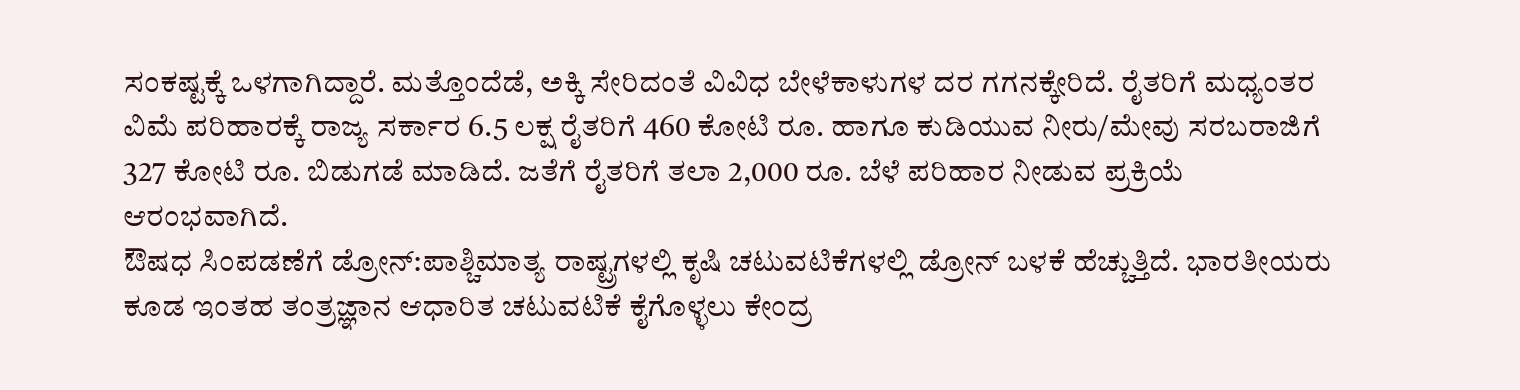ಸಂಕಷ್ಟಕ್ಕೆ ಒಳಗಾಗಿದ್ದಾರೆ. ಮತ್ತೊಂದೆಡೆ, ಅಕ್ಕಿ ಸೇರಿದಂತೆ ವಿವಿಧ ಬೇಳೆಕಾಳುಗಳ ದರ ಗಗನಕ್ಕೇರಿದೆ. ರೈತರಿಗೆ ಮಧ್ಯಂತರ ವಿಮೆ ಪರಿಹಾರಕ್ಕೆ ರಾಜ್ಯ ಸರ್ಕಾರ 6.5 ಲಕ್ಷ ರೈತರಿಗೆ 460 ಕೋಟಿ ರೂ. ಹಾಗೂ ಕುಡಿಯುವ ನೀರು/ಮೇವು ಸರಬರಾಜಿಗೆ 327 ಕೋಟಿ ರೂ. ಬಿಡುಗಡೆ ಮಾಡಿದೆ. ಜತೆಗೆ ರೈತರಿಗೆ ತಲಾ 2,000 ರೂ. ಬೆಳೆ ಪರಿಹಾರ ನೀಡುವ ಪ್ರಕ್ರಿಯೆ ಆರಂಭವಾಗಿದೆ.
ಔಷಧ ಸಿಂಪಡಣೆಗೆ ಡ್ರೋನ್:ಪಾಶ್ಚಿಮಾತ್ಯ ರಾಷ್ಟ್ರಗಳಲ್ಲಿ ಕೃಷಿ ಚಟುವಟಿಕೆಗಳಲ್ಲಿ ಡ್ರೋನ್ ಬಳಕೆ ಹೆಚ್ಚುತ್ತಿದೆ. ಭಾರತೀಯರು ಕೂಡ ಇಂತಹ ತಂತ್ರಜ್ಞಾನ ಆಧಾರಿತ ಚಟುವಟಿಕೆ ಕೈಗೊಳ್ಳಲು ಕೇಂದ್ರ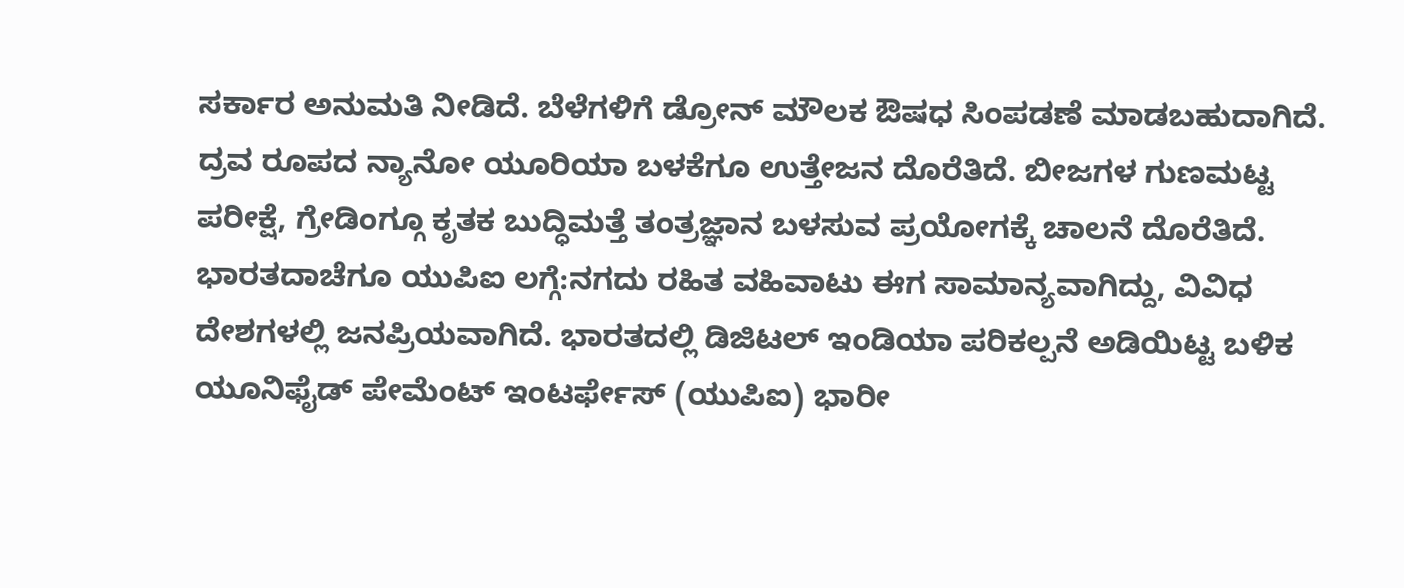ಸರ್ಕಾರ ಅನುಮತಿ ನೀಡಿದೆ. ಬೆಳೆಗಳಿಗೆ ಡ್ರೋನ್ ಮೌಲಕ ಔಷಧ ಸಿಂಪಡಣೆ ಮಾಡಬಹುದಾಗಿದೆ. ದ್ರವ ರೂಪದ ನ್ಯಾನೋ ಯೂರಿಯಾ ಬಳಕೆಗೂ ಉತ್ತೇಜನ ದೊರೆತಿದೆ. ಬೀಜಗಳ ಗುಣಮಟ್ಟ ಪರೀಕ್ಷೆ, ಗ್ರೇಡಿಂಗ್ಗೂ ಕೃತಕ ಬುದ್ಧಿಮತ್ತೆ ತಂತ್ರಜ್ಞಾನ ಬಳಸುವ ಪ್ರಯೋಗಕ್ಕೆ ಚಾಲನೆ ದೊರೆತಿದೆ.
ಭಾರತದಾಚೆಗೂ ಯುಪಿಐ ಲಗ್ಗೆ:ನಗದು ರಹಿತ ವಹಿವಾಟು ಈಗ ಸಾಮಾನ್ಯವಾಗಿದ್ದು, ವಿವಿಧ ದೇಶಗಳಲ್ಲಿ ಜನಪ್ರಿಯವಾಗಿದೆ. ಭಾರತದಲ್ಲಿ ಡಿಜಿಟಲ್ ಇಂಡಿಯಾ ಪರಿಕಲ್ಪನೆ ಅಡಿಯಿಟ್ಟ ಬಳಿಕ ಯೂನಿಫೈಡ್ ಪೇಮೆಂಟ್ ಇಂಟರ್ಫೇಸ್ (ಯುಪಿಐ) ಭಾರೀ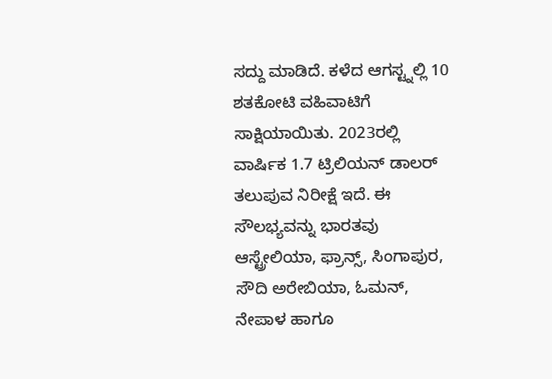ಸದ್ದು ಮಾಡಿದೆ. ಕಳೆದ ಆಗಸ್ಟ್ನಲ್ಲಿ 10 ಶತಕೋಟಿ ವಹಿವಾಟಿಗೆ ಸಾಕ್ಷಿಯಾಯಿತು. 2023ರಲ್ಲಿ ವಾರ್ಷಿಕ 1.7 ಟ್ರಿಲಿಯನ್ ಡಾಲರ್ ತಲುಪುವ ನಿರೀಕ್ಷೆ ಇದೆ. ಈ ಸೌಲಭ್ಯವನ್ನು ಭಾರತವು ಆಸ್ಟ್ರೇಲಿಯಾ, ಫ್ರಾನ್ಸ್, ಸಿಂಗಾಪುರ, ಸೌದಿ ಅರೇಬಿಯಾ, ಓಮನ್, ನೇಪಾಳ ಹಾಗೂ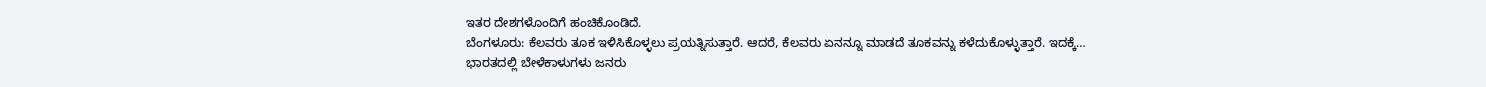ಇತರ ದೇಶಗಳೊಂದಿಗೆ ಹಂಚಿಕೊಂಡಿದೆ.
ಬೆಂಗಳೂರು: ಕೆಲವರು ತೂಕ ಇಳಿಸಿಕೊಳ್ಳಲು ಪ್ರಯತ್ನಿಸುತ್ತಾರೆ. ಆದರೆ, ಕೆಲವರು ಏನನ್ನೂ ಮಾಡದೆ ತೂಕವನ್ನು ಕಳೆದುಕೊಳ್ಳುತ್ತಾರೆ. ಇದಕ್ಕೆ…
ಭಾರತದಲ್ಲಿ ಬೇಳೆಕಾಳುಗಳು ಜನರು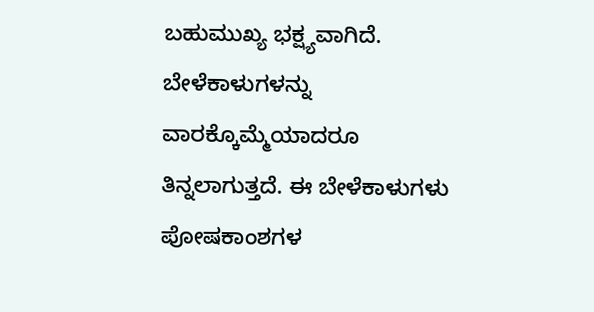ಬಹುಮುಖ್ಯ ಭಕ್ಷ್ಯವಾಗಿದೆ. ಬೇಳೆಕಾಳುಗಳನ್ನು ವಾರಕ್ಕೊಮ್ಮೆಯಾದರೂ ತಿನ್ನಲಾಗುತ್ತದೆ. ಈ ಬೇಳೆಕಾಳುಗಳು ಪೋಷಕಾಂಶಗಳ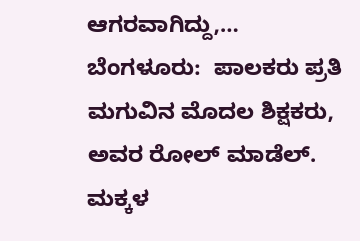ಆಗರವಾಗಿದ್ದು,…
ಬೆಂಗಳೂರು:  ಪಾಲಕರು ಪ್ರತಿ ಮಗುವಿನ ಮೊದಲ ಶಿಕ್ಷಕರು, ಅವರ ರೋಲ್ ಮಾಡೆಲ್. ಮಕ್ಕಳ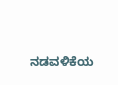ನಡವಳಿಕೆಯ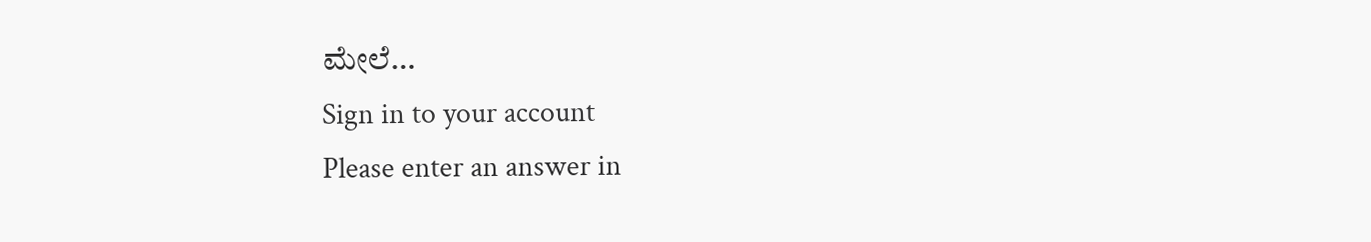ಮೇಲೆ…
Sign in to your account
Please enter an answer in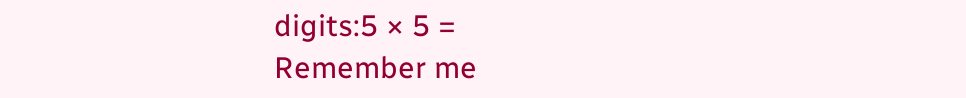digits:5 × 5 =
Remember me